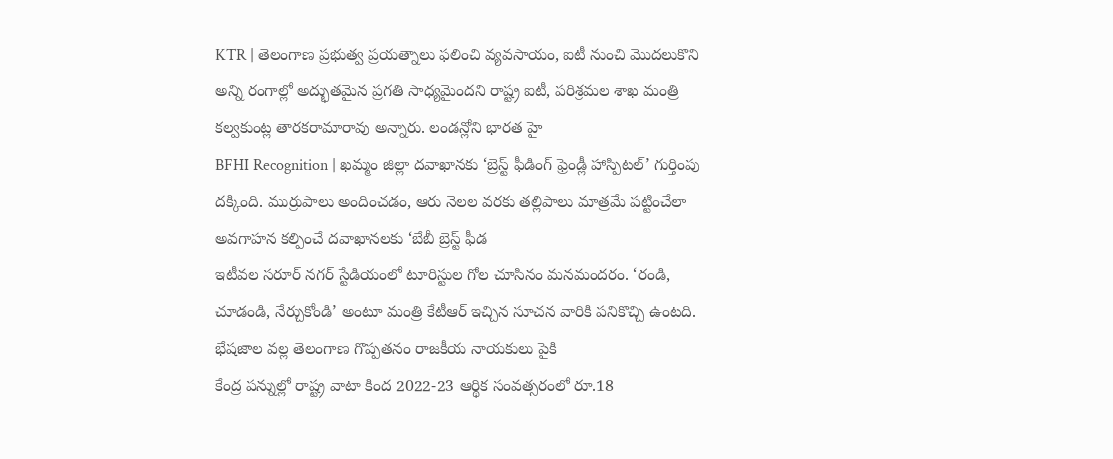KTR | తెలంగాణ ప్రభుత్వ ప్రయత్నాలు ఫలించి వ్యవసాయం, ఐటీ నుంచి మొదలుకొని అన్ని రంగాల్లో అద్భుతమైన ప్రగతి సాధ్యమైందని రాష్ట్ర ఐటీ, పరిశ్రమల శాఖ మంత్రి కల్వకుంట్ల తారకరామారావు అన్నారు. లండన్లోని భారత హై
BFHI Recognition | ఖమ్మం జిల్లా దవాఖానకు ‘బ్రెస్ట్ ఫీడింగ్ ఫ్రెండ్లీ హాస్పిటల్’ గుర్తింపు దక్కింది. ముర్రుపాలు అందించడం, ఆరు నెలల వరకు తల్లిపాలు మాత్రమే పట్టించేలా అవగాహన కల్పించే దవాఖానలకు ‘బేబీ బ్రెస్ట్ ఫీడ
ఇటీవల సరూర్ నగర్ స్టేడియంలో టూరిస్టుల గోల చూసినం మనమందరం. ‘రండి, చూడండి, నేర్చుకోండి’ అంటూ మంత్రి కేటీఆర్ ఇచ్చిన సూచన వారికి పనికొచ్చి ఉంటది. భేషజాల వల్ల తెలంగాణ గొప్పతనం రాజకీయ నాయకులు పైకి
కేంద్ర పన్నుల్లో రాష్ట్ర వాటా కింద 2022-23 ఆర్థిక సంవత్సరంలో రూ.18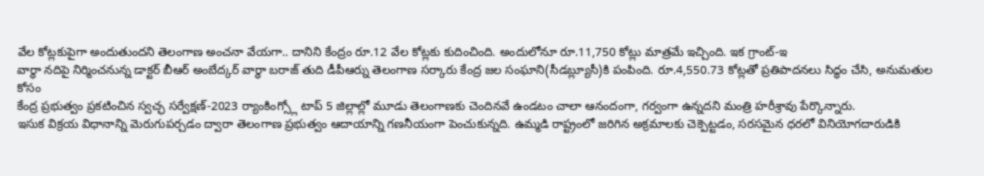వేల కోట్లకుపైగా అందుతుందని తెలంగాణ అంచనా వేయగా.. దానిని కేంద్రం రూ.12 వేల కోట్లకు కుదించింది. అందులోనూ రూ.11,750 కోట్లు మాత్రమే ఇచ్చింది. ఇక గ్రాంట్-ఇ
వార్ధా నదిపై నిర్మించనున్న డాక్టర్ బీఆర్ అంబేద్కర్ వార్ధా బరాజ్ తుది డీపీఆర్ను తెలంగాణ సర్కారు కేంద్ర జల సంఘాని(సీడబ్ల్యూసీ)కి పంపింది. రూ.4,550.73 కోట్లతో ప్రతిపాదనలు సిద్ధం చేసి, అనుమతుల కోసం
కేంద్ర ప్రభుత్వం ప్రకటించిన స్వచ్ఛ సర్వేక్షణ్-2023 ర్యాంకింగ్స్లో టాప్ 5 జిల్లాల్లో మూడు తెలంగాణకు చెందినవే ఉండటం చాలా ఆనందంగా, గర్వంగా ఉన్నదని మంత్రి హరీశ్రావు పేర్కొన్నారు.
ఇసుక విక్రయ విధానాన్ని మెరుగుపర్చడం ద్వారా తెలంగాణ ప్రభుత్వం ఆదాయాన్ని గణనీయంగా పెంచుకున్నది. ఉమ్మడి రాష్ట్రంలో జరిగిన అక్రమాలకు చెక్పెట్టడం, సరసమైన ధరలో వినియోగదారుడికి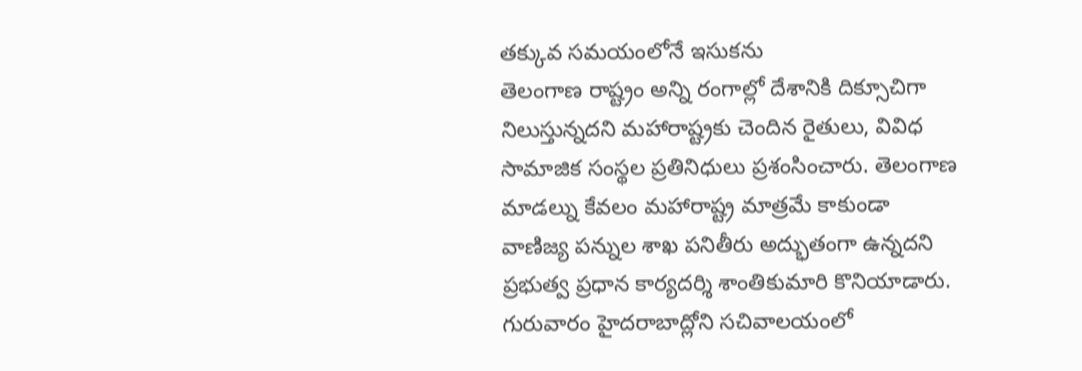తక్కువ సమయంలోనే ఇసుకను
తెలంగాణ రాష్ట్రం అన్ని రంగాల్లో దేశానికి దిక్సూచిగా నిలుస్తున్నదని మహారాష్ట్రకు చెందిన రైతులు, వివిధ సామాజిక సంస్థల ప్రతినిధులు ప్రశంసించారు. తెలంగాణ మాడల్ను కేవలం మహారాష్ట్ర మాత్రమే కాకుండా
వాణిజ్య పన్నుల శాఖ పనితీరు అద్భుతంగా ఉన్నదని ప్రభుత్వ ప్రధాన కార్యదర్శి శాంతికుమారి కొనియాడారు. గురువారం హైదరాబాద్లోని సచివాలయంలో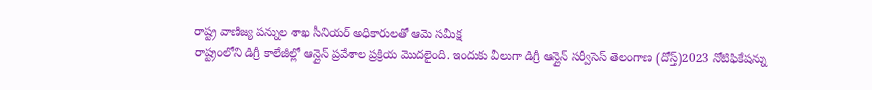రాష్ట్ర వాణిజ్య పన్నుల శాఖ సీనియర్ అధికారులతో ఆమె సమీక్ష
రాష్ట్రంలోని డిగ్రీ కాలేజీల్లో ఆన్లైన్ ప్రవేశాల ప్రక్రియ మొదలైంది. ఇందుకు వీలుగా డిగ్రీ ఆన్లైన్ సర్వీసెస్ తెలంగాణ (దోస్త్)2023 నోటిఫికేషన్ను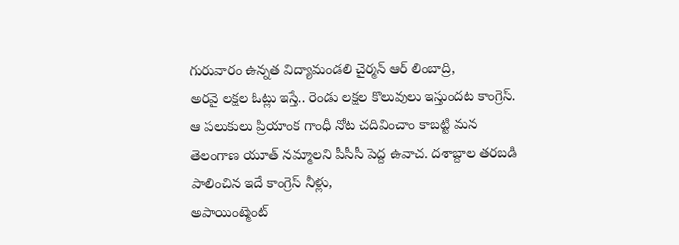గురువారం ఉన్నత విద్యామండలి చైర్మన్ ఆర్ లింబాద్రి,
అరవై లక్షల ఓట్లు ఇస్తే.. రెండు లక్షల కొలువులు ఇస్తుందట కాంగ్రెస్. ఆ పలుకులు ప్రియాంక గాంధీ నోట చదివించాం కాబట్టి మన తెలంగాణ యూత్ నమ్మాలని పీసీసీ పెద్ద ఉవాచ. దశాబ్దాల తరబడి పాలించిన ఇదే కాంగ్రెస్ నీళ్లు,
అపాయింట్మెంట్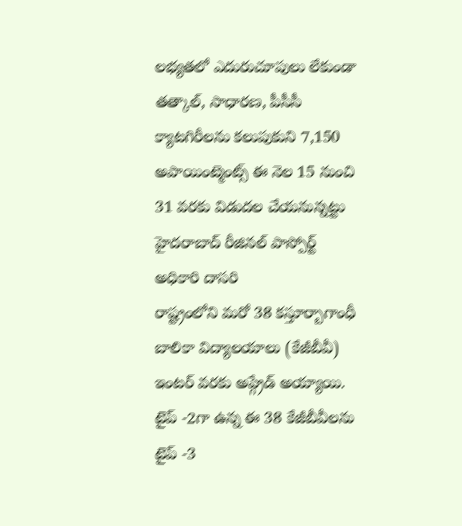లభ్యతలో ఎదురుచూపులు లేకుండా తత్కాల్, సాధారణ, పీసీసీ క్యాటగిరీలను కలుపుకుని 7,150 అపాయింట్మెంట్స్ ఈ నెల 15 నుంచి 31 వరకు విడుదల చేయనున్నట్టు హైదరాబాద్ రీజినల్ పాస్పోర్ట్ అధికారి దాసరి
రాష్ట్రంలోని మరో 38 కస్తూర్బాగాంధీ బాలికా విద్యాలయాలు (కేజీబీవీ) ఇంటర్ వరకు అప్గ్రేడ్ అయ్యాయి. టైప్ -2గా ఉన్న ఈ 38 కేజీబీవీలను టైప్ -3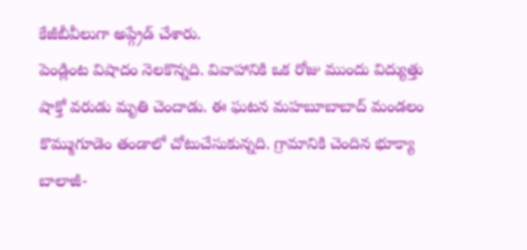కేజీబీవీలుగా అప్గ్రేడ్ చేశారు.
పెండ్లింట విషాదం నెలకొన్నది. వివాహానికి ఒక రోజు ముందు విద్యుత్తు షాక్తో వరుడు మృతి చెందాడు. ఈ ఘటన మహబూబాబాద్ మండలం కొమ్ముగూడెం తండాలో చోటుచేసుకున్నది. గ్రామానికి చెందిన భూక్యా బాలాజీ-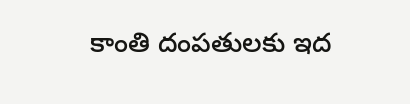కాంతి దంపతులకు ఇద